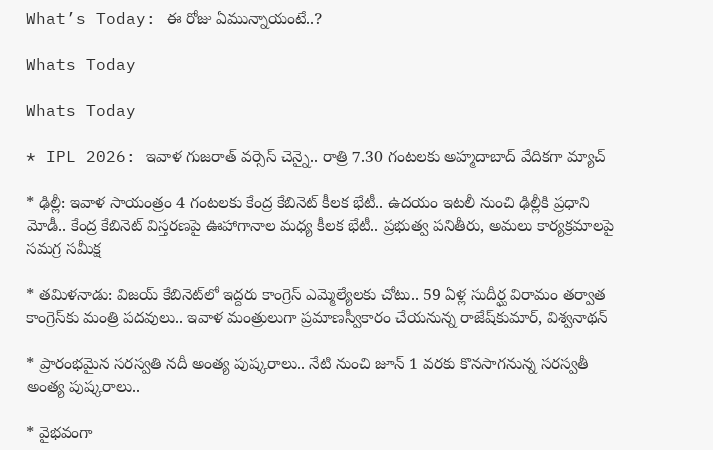What’s Today: ఈ రోజు ఏమున్నాయంటే..?

Whats Today

Whats Today

* IPL 2026: ఇవాళ గుజరాత్‌ వర్సెస్‌ చెన్నై.. రాత్రి 7.30 గంటలకు అహ్మదాబాద్‌ వేదికగా మ్యాచ్‌

* ఢిల్లీ: ఇవాళ సాయంత్రం 4 గంటలకు కేంద్ర కేబినెట్‌ కీలక భేటీ.. ఉదయం ఇటలీ నుంచి ఢిల్లీకి ప్రధాని మోడీ.. కేంద్ర కేబినెట్‌ విస్తరణపై ఊహాగానాల మధ్య కీలక భేటీ.. ప్రభుత్వ పనితీరు, అమలు కార్యక్రమాలపై సమగ్ర సమీక్ష

* తమిళనాడు: విజయ్‌ కేబినెట్‌లో ఇద్దరు కాంగ్రెస్‌ ఎమ్మెల్యేలకు చోటు.. 59 ఏళ్ల సుదీర్ఘ విరామం తర్వాత కాంగ్రెస్‌కు మంత్రి పదవులు.. ఇవాళ మంత్రులుగా ప్రమాణస్వీకారం చేయనున్న రాజేష్‌కుమార్‌, విశ్వనాథన్‌

* ప్రారంభమైన సరస్వతి నదీ అంత్య పుష్కరాలు.. నేటి నుంచి జూన్‌ 1 వరకు కొనసాగనున్న సరస్వతీ అంత్య పుష్కరాలు..

* వైభవంగా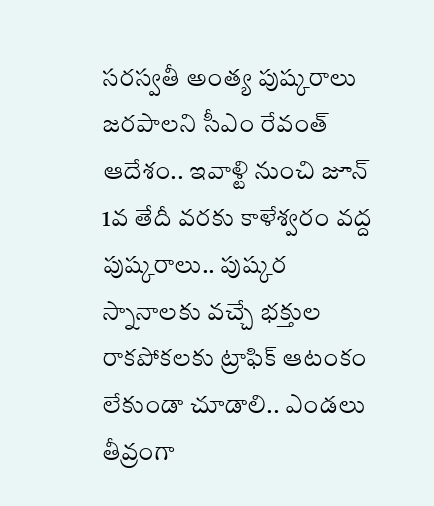సరస్వతీ అంత్య పుష్కరాలు జరపాలని సీఎం రేవంత్‌ ఆదేశం.. ఇవాళ్టి నుంచి జూన్‌ 1వ తేదీ వరకు కాళేశ్వరం వద్ద పుష్కరాలు.. పుష్కర స్నానాలకు వచ్చే భక్తుల రాకపోకలకు ట్రాఫిక్‌ ఆటంకం లేకుండా చూడాలి.. ఎండలు తీవ్రంగా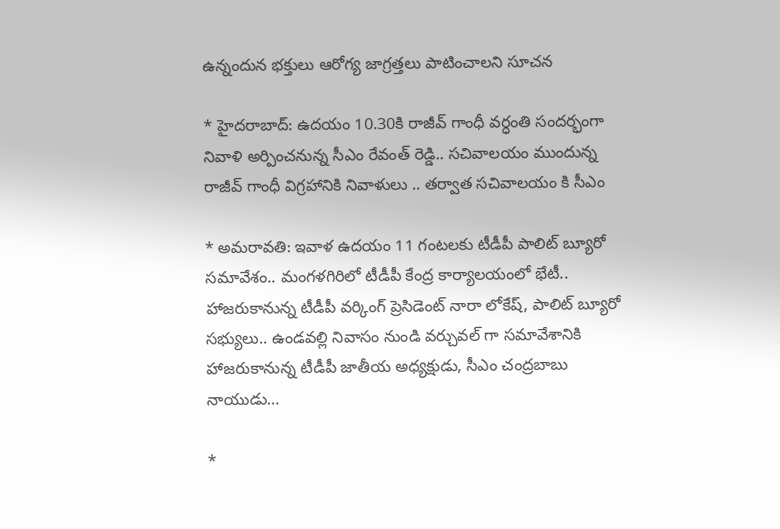ఉన్నందున భక్తులు ఆరోగ్య జాగ్రత్తలు పాటించాలని సూచన

* హైదరాబాద్‌: ఉదయం 10.30కి రాజీవ్ గాంధీ వర్ధంతి సందర్భంగా నివాళి అర్పించనున్న సీఎం రేవంత్ రెడ్డి.. సచివాలయం ముందున్న రాజీవ్ గాంధీ విగ్రహానికి నివాళులు .. తర్వాత సచివాలయం కి సీఎం

* అమరావతి: ఇవాళ ఉదయం 11 గంటలకు టీడీపీ పాలిట్ బ్యూరో సమావేశం.. మంగళగిరిలో టీడీపీ కేంద్ర కార్యాలయంలో భేటీ.. హాజరుకానున్న టీడీపీ వర్కింగ్ ప్రెసిడెంట్ నారా లోకేష్, పాలిట్ బ్యూరో సభ్యులు.. ఉండవల్లి నివాసం నుండి వర్చువల్ గా సమావేశానికి హాజరుకానున్న టీడీపీ జాతీయ అధ్యక్షుడు, సీఎం చంద్రబాబు నాయుడు…

*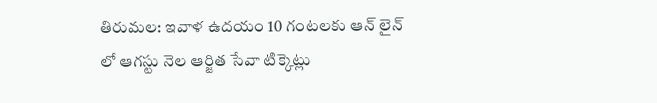తిరుమల: ఇవాళ ఉదయం 10 గంటలకు ఆన్ లైన్ లో ఆగస్టు నెల ఆర్జిత సేవా టిక్కెట్లు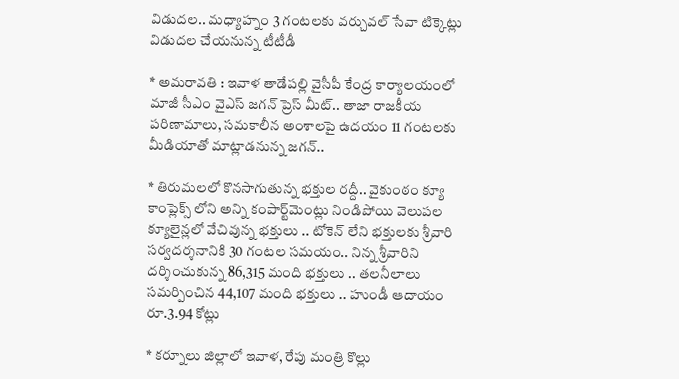విడుదల.. మధ్యాహ్నం 3 గంటలకు వర్చువల్ సేవా టిక్కెట్లు విడుదల చేయనున్న టీటీడీ

* అమరావతి : ఇవాళ తాడేపల్లి వైసీపీ కేంద్ర కార్యాలయంలో మాజీ సీఎం వైఎస్ జగన్ ప్రెస్ మీట్.. తాజా రాజకీయ పరిణామాలు, సమకాలీన అంశాలపై ఉదయం 11 గంటలకు మీడియాతో మాట్లాడనున్న జగన్‌..

* తిరుమలలో కొనసాగుతున్న భక్తుల రద్దీ.. వైకుంఠం క్యూ కాంప్లెక్స్ లోని అన్ని కంపార్ట్‌మెంట్లు నిండిపోయి వెలుపల క్యూలైన్లలో వేచివున్న భక్తులు .. టోకెన్ లేని భక్తులకు శ్రీవారి సర్వదర్శనానికి 30 గంటల సమయం.. నిన్న శ్రీవారిని దర్శించుకున్న 86,315 మంది భక్తులు .. తలనీలాలు సమర్పించిన 44,107 మంది భక్తులు .. హుండీ ఆదాయం రూ.3.94 కోట్లు

* కర్నూలు జిల్లాలో ఇవాళ, రేపు మంత్రి కొల్లు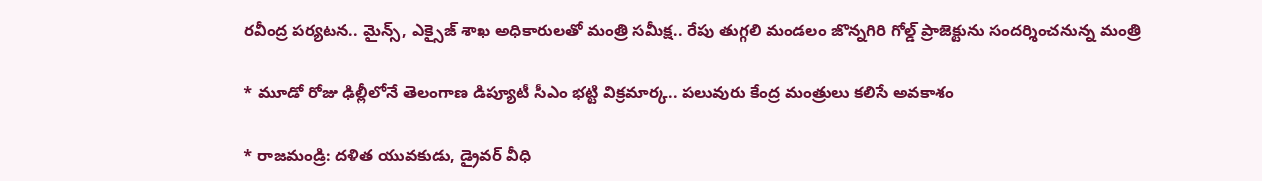రవీంద్ర పర్యటన.. మైన్స్, ఎక్సైజ్‌ శాఖ అధికారులతో మంత్రి సమీక్ష.. రేపు తుగ్గలి మండలం జొన్నగిరి గోల్డ్ ప్రాజెక్టును సందర్శించనున్న మంత్రి

* మూడో రోజు ఢిల్లీలోనే తెలంగాణ డిప్యూటీ సీఎం భట్టి విక్రమార్క.. పలువురు కేంద్ర మంత్రులు కలిసే అవకాశం

* రాజమండ్రి: దళిత యువకుడు, డ్రైవర్ వీధి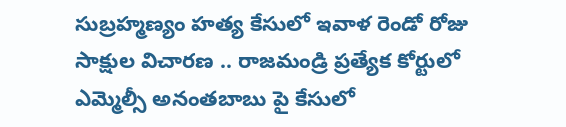సుబ్రహ్మణ్యం హత్య కేసులో ఇవాళ రెండో రోజు సాక్షుల విచారణ .. రాజమండ్రి ప్రత్యేక కోర్టులో ఎమ్మెల్సీ అనంతబాబు పై కేసులో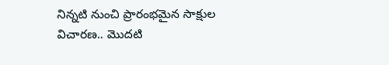నిన్నటి నుంచి ప్రారంభమైన సాక్షుల విచారణ.. మొదటి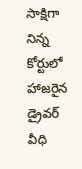సాక్షిగా నిన్న కోర్టులో హాజరైన డ్రైవర్ వీధి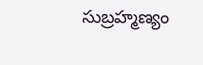సుబ్రహ్మణ్యం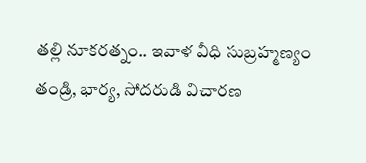తల్లి నూకరత్నం.. ఇవాళ వీధి సుబ్రహ్మణ్యం తండ్రి, భార్య, సోదరుడి విచారణ